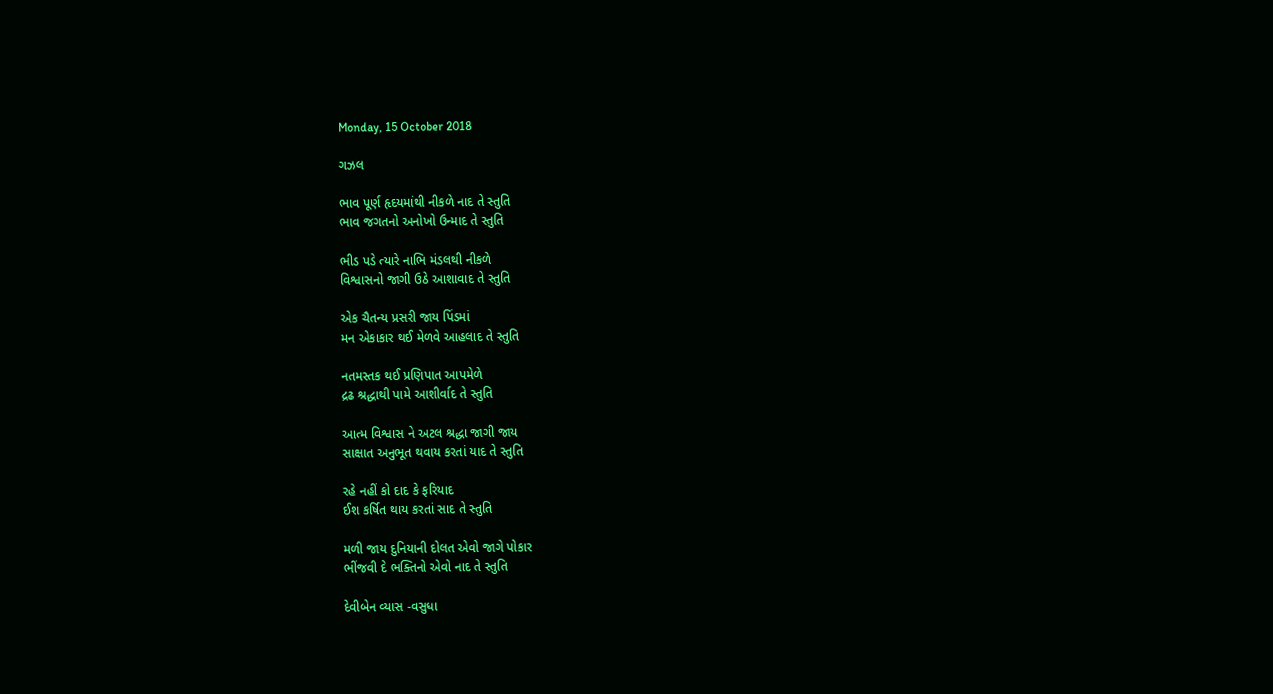Monday, 15 October 2018

ગઝલ

ભાવ પૂર્ણ હૃદયમાંથી નીકળે નાદ તે સ્તુતિ
ભાવ જગતનો અનોખો ઉન્માદ તે સ્તુતિ

ભીડ પડે ત્યારે નાભિ મંડલથી નીકળે
વિશ્વાસનો જાગી ઉઠે આશાવાદ તે સ્તુતિ

એક ચૈતન્ય પ્રસરી જાય પિંડમાં
મન એકાકાર થઈ મેળવે આહલાદ તે સ્તુતિ

નતમસ્તક થઈ પ્રણિપાત આપમેળે
દ્રઢ શ્રદ્ધાથી પામે આશીર્વાદ તે સ્તુતિ

આત્મ વિશ્વાસ ને અટલ શ્રદ્ધા જાગી જાય
સાક્ષાત અનુભૂત થવાય કરતાં યાદ તે સ્તુતિ

રહે નહીં કો દાદ કે ફરિયાદ
ઈશ કર્ષિત થાય કરતાં સાદ તે સ્તુતિ

મળી જાય દુનિયાની દોલત એવો જાગે પોકાર
ભીંજવી દે ભક્તિનો એવો નાદ તે સ્તુતિ

દેવીબેન વ્યાસ -વસુધા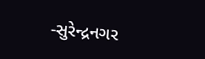-સુરેન્દ્રનગર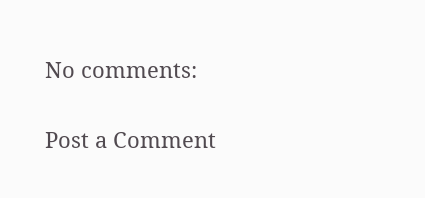No comments:

Post a Comment